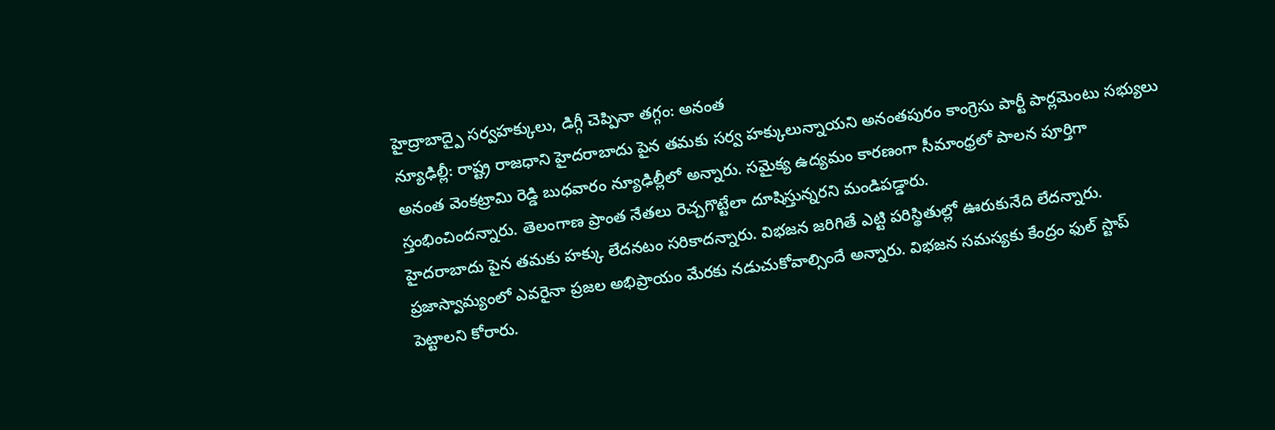హైద్రాబాద్పై సర్వహక్కులు, డిగ్గీ చెప్పినా తగ్గం: అనంత
న్యూఢిల్లీ: రాష్ట్ర రాజధాని హైదరాబాదు పైన తమకు సర్వ హక్కులున్నాయని అనంతపురం కాంగ్రెసు పార్టీ పార్లమెంటు సభ్యులు అనంత వెంకట్రామి రెడ్డి బుధవారం న్యూఢిల్లీలో అన్నారు. సమైక్య ఉద్యమం కారణంగా సీమాంధ్రలో పాలన పూర్తిగా స్తంభించిందన్నారు. తెలంగాణ ప్రాంత నేతలు రెచ్చగొట్టేలా దూషిస్తున్నరని మండిపడ్డారు.
హైదరాబాదు పైన తమకు హక్కు లేదనటం సరికాదన్నారు. విభజన జరిగితే ఎట్టి పరిస్థితుల్లో ఊరుకునేది లేదన్నారు. ప్రజాస్వామ్యంలో ఎవరైనా ప్రజల అభిప్రాయం మేరకు నడుచుకోవాల్సిందే అన్నారు. విభజన సమస్యకు కేంద్రం ఫుల్ స్టాప్ పెట్టాలని కోరారు.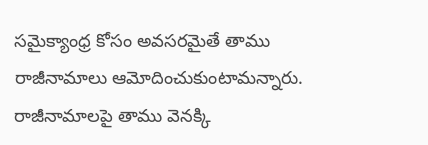సమైక్యాంధ్ర కోసం అవసరమైతే తాము రాజీనామాలు ఆమోదించుకుంటామన్నారు. రాజీనామాలపై తాము వెనక్కి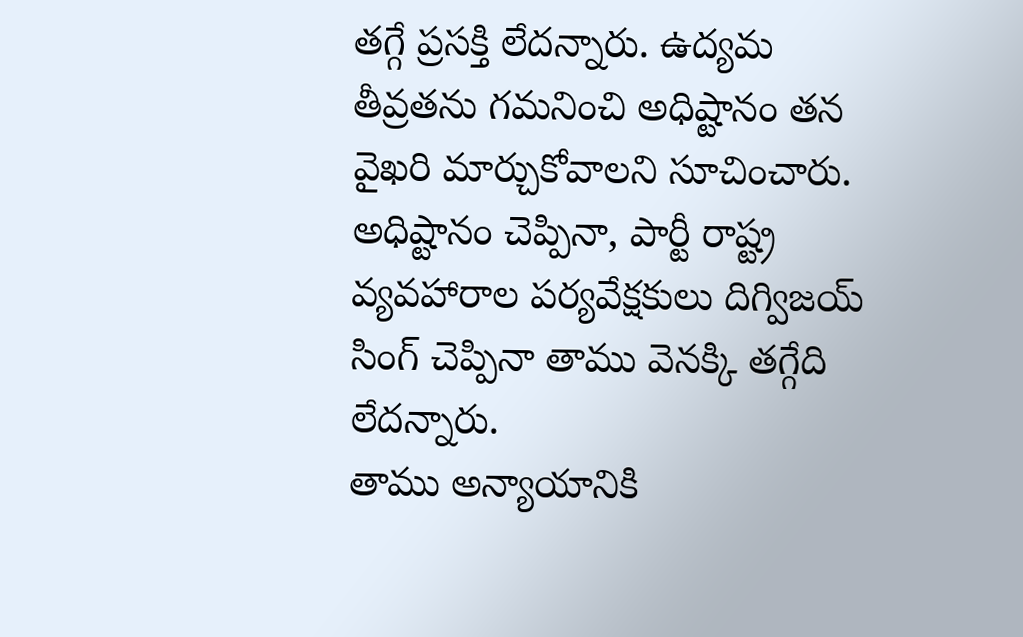తగ్గే ప్రసక్తి లేదన్నారు. ఉద్యమ తీవ్రతను గమనించి అధిష్టానం తన వైఖరి మార్చుకోవాలని సూచించారు. అధిష్టానం చెప్పినా, పార్టీ రాష్ట్ర వ్యవహారాల పర్యవేక్షకులు దిగ్విజయ్ సింగ్ చెప్పినా తాము వెనక్కి తగ్గేది లేదన్నారు.
తాము అన్యాయానికి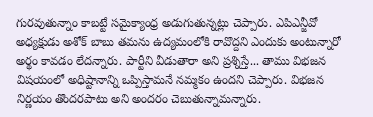గురవుతున్నాం కాబట్టే సమైక్యాంధ్ర అడుగుతున్నట్లు చెప్పారు. ఎపిఎన్జీవో అధ్యక్షుడు అశోక్ బాబు తమను ఉద్యమంలోకి రావొద్దని ఎందుకు అంటున్నారో అర్థం కావడం లేదన్నారు. పార్టీని వీడుతారా అని ప్రశ్నిస్తే... తాము విభజన విషయంలో అధిష్టానాన్ని ఒప్పిస్తామనే నమ్మకం ఉందని చెప్పారు. విభజన నిర్ణయం తొందరపాటు అని అందరం చెబుతున్నామన్నారు.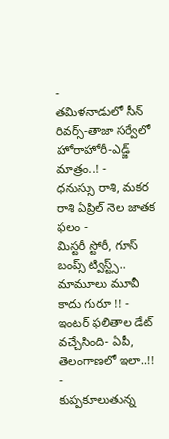-
తమిళనాడులో సీన్ రివర్స్-తాజా సర్వేలో హోరాహోరీ-ఎడ్జ్ మాత్రం..! -
ధనుస్సు రాశి, మకర రాశి ఏప్రిల్ నెల జాతక ఫలం -
మిస్టరీ స్టోరీ, గూస్ బంప్స్ ట్విస్ట్స్.. మామూలు మూవీ కాదు గురూ !! -
ఇంటర్ ఫలితాల డేట్ వచ్చేసింది- ఏపీ, తెలంగాణలో ఇలా..!! -
కుప్పకూలుతున్న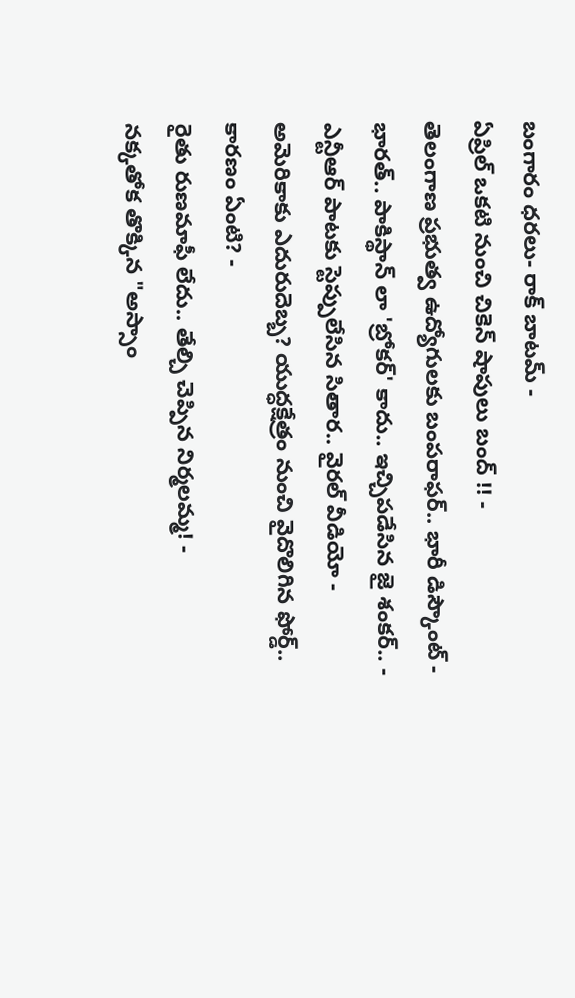బంగారం ధరలు- రాక్ బాటమ్ -
ఏప్రిల్ ఒకటి నుంచి చికెన్ షాపులు బంద్ !! -
తెలంగాణ ప్రభుత్వ ఉద్యోగులకు బంపరాఫర్.. భారీ డిస్కౌంట్ -
భారత్.. పాకిస్థాన్ లా 'బ్రోకర్' కాదు.. ఇచ్చిపడేసిన జై శంకర్.. -
ఎన్టీఆర్ పాటకు స్టెప్పులేసిన సితార.. వైరల్ వీడియో -
అమెరికాకు ఎదురుదెబ్బ? యుద్ధక్షేత్రం నుంచి వైదొలిగిన ఫోర్డ్.. కారణం ఏంటి? -
రైతు రుణమాఫీ లేదు.. తేల్చి చెప్పిన నిర్మలమ్మ! -
నక్కతోక తొక్కిన "అస్సాం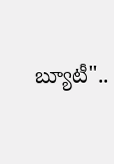బ్యూటీ"..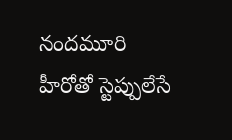నందమూరి హీరోతో స్టెప్పులేసే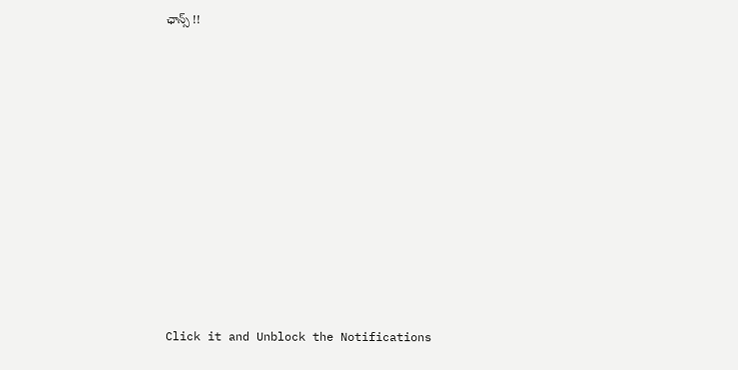ఛాన్స్ !!












Click it and Unblock the Notifications